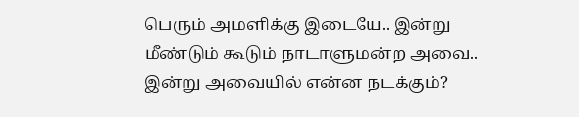பெரும் அமளிக்கு இடையே.. இன்று மீண்டும் கூடும் நாடாளுமன்ற அவை.. இன்று அவையில் என்ன நடக்கும்?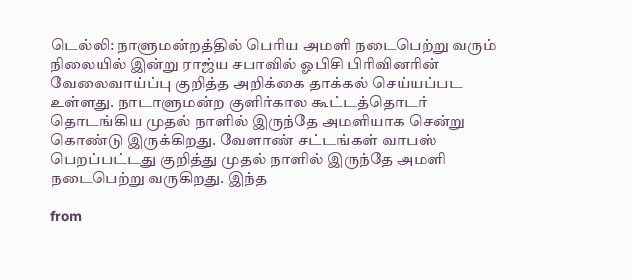டெல்லி: நாளுமன்றத்தில் பெரிய அமளி நடைபெற்று வரும் நிலையில் இன்று ராஜ்ய சபாவில் ஓபிசி பிரிவினரின் வேலைவாய்ப்பு குறித்த அறிக்கை தாக்கல் செய்யப்பட உள்ளது. நாடாளுமன்ற குளிர்கால கூட்டத்தொடர் தொடங்கிய முதல் நாளில் இருந்தே அமளியாக சென்று கொண்டு இருக்கிறது. வேளாண் சட்டங்கள் வாபஸ் பெறப்பட்டது குறித்து முதல் நாளில் இருந்தே அமளி நடைபெற்று வருகிறது. இந்த

from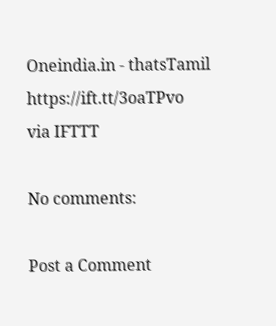Oneindia.in - thatsTamil https://ift.tt/3oaTPvo
via IFTTT

No comments:

Post a Comment